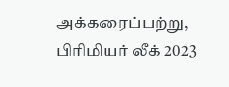அக்கரைப்பற்று, பிரிமியர் லீக் 2023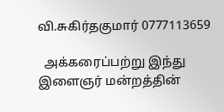வி.சுகிர்தகுமார் 0777113659

  அக்கரைப்பற்று இந்து இளைஞர் மன்றத்தின்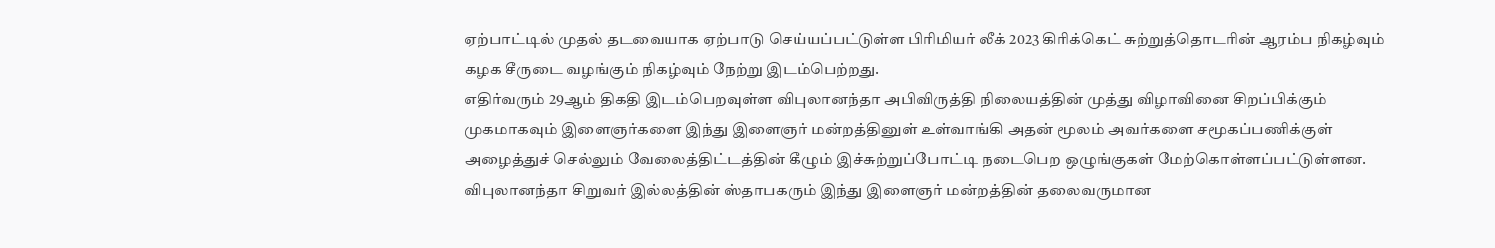ஏற்பாட்டில் முதல் தடவையாக ஏற்பாடு செய்யப்பட்டுள்ள பிரிமியர் லீக் 2023 கிரிக்கெட் சுற்றுத்தொடரின் ஆரம்ப நிகழ்வும் கழக சீருடை வழங்கும் நிகழ்வும் நேற்று இடம்பெற்றது.
எதிர்வரும் 29ஆம் திகதி இடம்பெறவுள்ள விபுலானந்தா அபிவிருத்தி நிலையத்தின் முத்து விழாவினை சிறப்பிக்கும் முகமாகவும் இளைஞர்களை இந்து இளைஞர் மன்றத்தினுள் உள்வாங்கி அதன் மூலம் அவர்களை சமூகப்பணிக்குள் அழைத்துச் செல்லும் வேலைத்திட்டத்தின் கீழும் இச்சுற்றுப்போட்டி நடைபெற ஒழுங்குகள் மேற்கொள்ளப்பட்டுள்ளன.
விபுலானந்தா சிறுவர் இல்லத்தின் ஸ்தாபகரும் இந்து இளைஞர் மன்றத்தின் தலைவருமான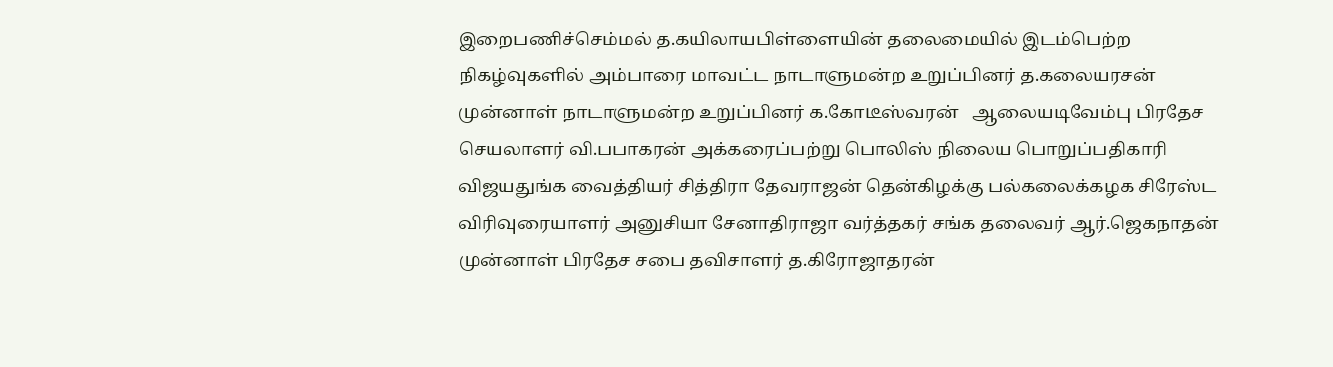இறைபணிச்செம்மல் த.கயிலாயபிள்ளையின் தலைமையில் இடம்பெற்ற நிகழ்வுகளில் அம்பாரை மாவட்ட நாடாளுமன்ற உறுப்பினர் த.கலையரசன் முன்னாள் நாடாளுமன்ற உறுப்பினர் க.கோடீஸ்வரன்   ஆலையடிவேம்பு பிரதேச செயலாளர் வி.பபாகரன் அக்கரைப்பற்று பொலிஸ் நிலைய பொறுப்பதிகாரி விஜயதுங்க வைத்தியர் சித்திரா தேவராஜன் தென்கிழக்கு பல்கலைக்கழக சிரேஸ்ட விரிவுரையாளர் அனுசியா சேனாதிராஜா வர்த்தகர் சங்க தலைவர் ஆர்.ஜெகநாதன் முன்னாள் பிரதேச சபை தவிசாளர் த.கிரோஜாதரன்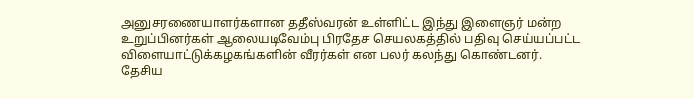அனுசரணையாளர்களான ததீஸ்வரன் உள்ளிட்ட இந்து இளைஞர் மன்ற உறுப்பினர்கள் ஆலையடிவேம்பு பிரதேச செயலகத்தில் பதிவு செய்யப்பட்ட விளையாட்டுக்கழகங்களின் வீரர்கள் என பலர் கலந்து கொண்டனர்.
தேசிய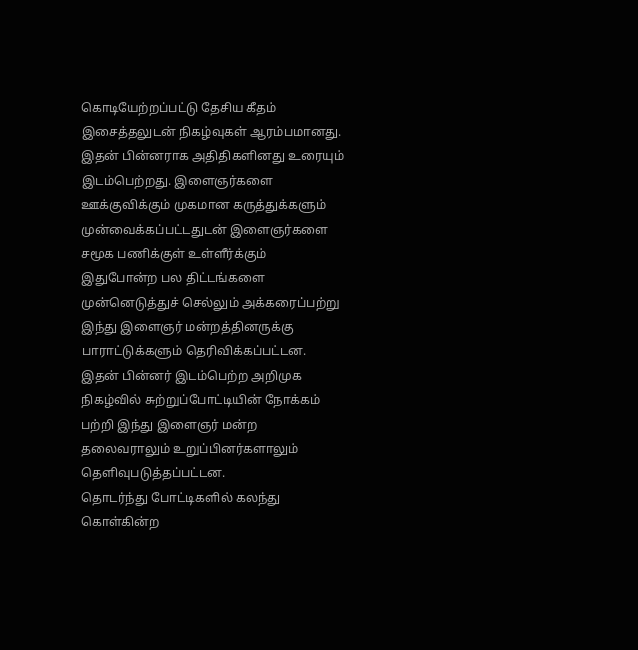கொடியேற்றப்பட்டு தேசிய கீதம் இசைத்தலுடன் நிகழ்வுகள் ஆரம்பமானது.
இதன் பின்னராக அதிதிகளினது உரையும் இடம்பெற்றது. இளைஞர்களை ஊக்குவிக்கும் முகமான கருத்துக்களும் முன்வைக்கப்பட்டதுடன் இளைஞர்களை சமூக பணிக்குள் உள்ளீர்க்கும் இதுபோன்ற பல திட்டங்களை முன்னெடுத்துச் செல்லும் அக்கரைப்பற்று இந்து இளைஞர் மன்றத்தினருக்கு பாராட்டுக்களும் தெரிவிக்கப்பட்டன.
இதன் பின்னர் இடம்பெற்ற அறிமுக நிகழ்வில் சுற்றுப்போட்டியின் நோக்கம் பற்றி இந்து இளைஞர் மன்ற தலைவராலும் உறுப்பினர்களாலும் தெளிவுபடுத்தப்பட்டன.
தொடர்ந்து போட்டிகளில் கலந்து கொள்கின்ற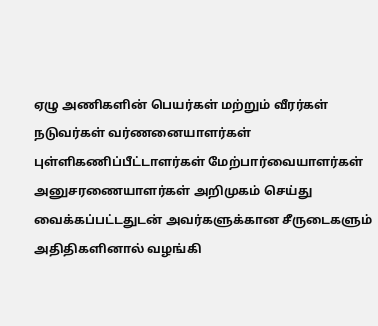ஏழு அணிகளின் பெயர்கள் மற்றும் வீரர்கள் நடுவர்கள் வர்ணனையாளர்கள் புள்ளிகணிப்பீட்டாளர்கள் மேற்பார்வையாளர்கள் அனுசரணையாளர்கள் அறிமுகம் செய்து வைக்கப்பட்டதுடன் அவர்களுக்கான சீருடைகளும் அதிதிகளினால் வழங்கி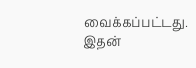வைக்கப்பட்டது.
இதன்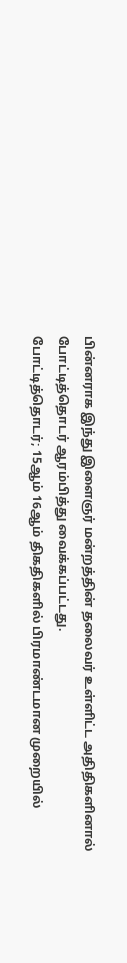பின்னராக இந்து இளைஞர் மன்றத்தின் தலைவர் உள்ளிட்ட அதிதிகளினால் போட்டித்தொடர் ஆரம்பித்து வைக்கப்பட்டது.
போட்டித்தொடர்; 15ஆம் 16ஆம் திகதிகளில் பிரமாண்டமான முறையில்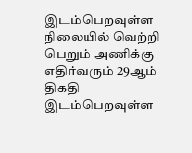இடம்பெறவுள்ள நிலையில் வெற்றி பெறும் அணிக்கு எதிர்வரும் 29ஆம் திகதி இடம்பெறவுள்ள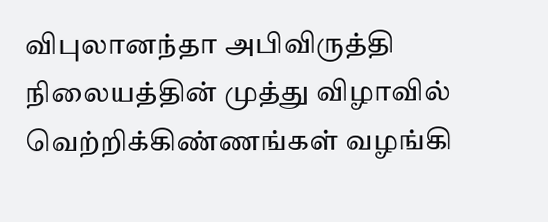விபுலானந்தா அபிவிருத்தி நிலையத்தின் முத்து விழாவில் வெற்றிக்கிண்ணங்கள் வழங்கி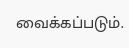வைக்கப்படும்.